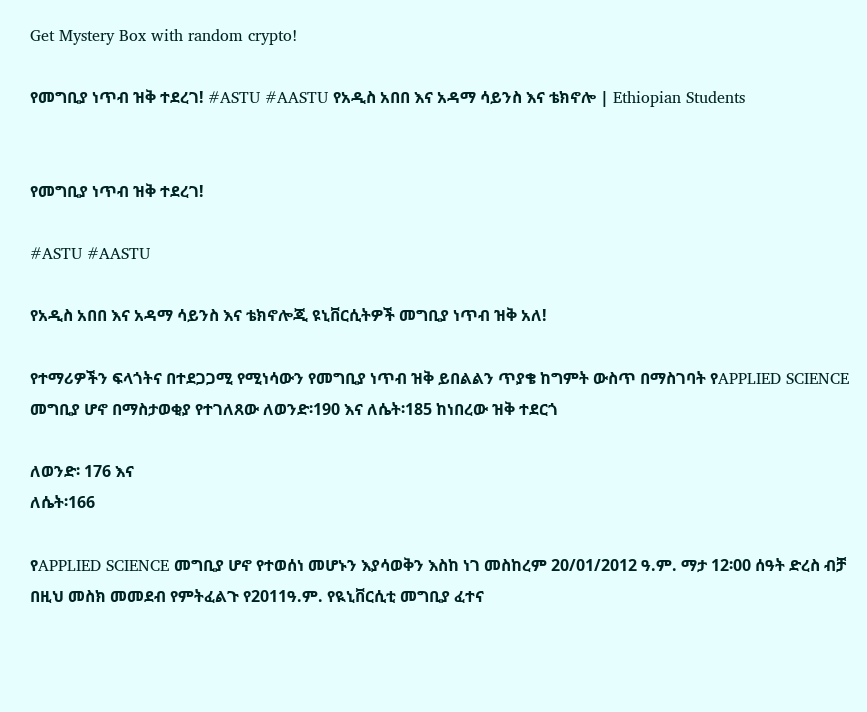Get Mystery Box with random crypto!

የመግቢያ ነጥብ ዝቅ ተደረገ! #ASTU #AASTU የአዲስ አበበ እና አዳማ ሳይንስ እና ቴክኖሎ | Ethiopian Students


የመግቢያ ነጥብ ዝቅ ተደረገ!

#ASTU #AASTU

የአዲስ አበበ እና አዳማ ሳይንስ እና ቴክኖሎጂ ዩኒቨርሲትዎች መግቢያ ነጥብ ዝቅ አለ!

የተማሪዎችን ፍላጎትና በተደጋጋሚ የሚነሳውን የመግቢያ ነጥብ ዝቅ ይበልልን ጥያቄ ከግምት ውስጥ በማስገባት የAPPLIED SCIENCE መግቢያ ሆኖ በማስታወቂያ የተገለጸው ለወንድ፡190 እና ለሴት፡185 ከነበረው ዝቅ ተደርጎ

ለወንድ፡ 176 እና
ለሴት፡166

የAPPLIED SCIENCE መግቢያ ሆኖ የተወሰነ መሆኑን እያሳወቅን እስከ ነገ መስከረም 20/01/2012 ዓ.ም. ማታ 12፡00 ሰዓት ድረስ ብቻ በዚህ መስክ መመደብ የምትፈልጉ የ2011ዓ.ም. የዪኒቨርሲቲ መግቢያ ፈተና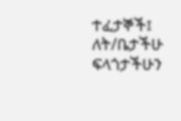ተፈታኞች፤ ለት/ቤታችሁ ፍላጎታችሁን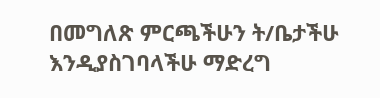በመግለጽ ምርጫችሁን ት/ቤታችሁ እንዲያስገባላችሁ ማድረግ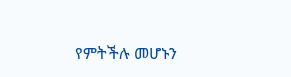የምትችሉ መሆኑን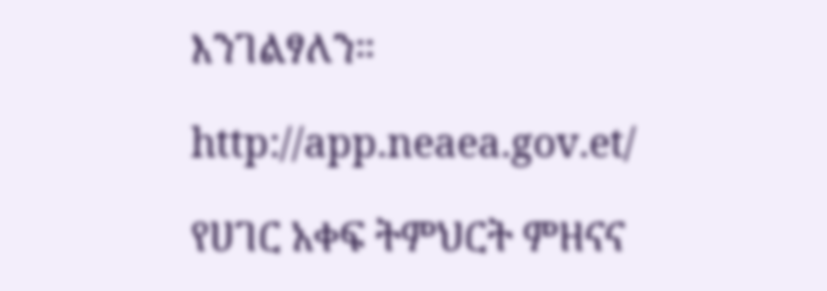እንገልፃለን።

http://app.neaea.gov.et/

የሀገር አቀፍ ትምህርት ምዘናና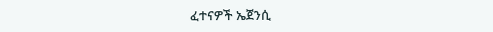ፈተናዎች ኤጀንሲ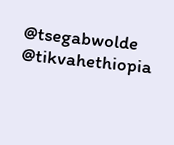@tsegabwolde @tikvahethiopia